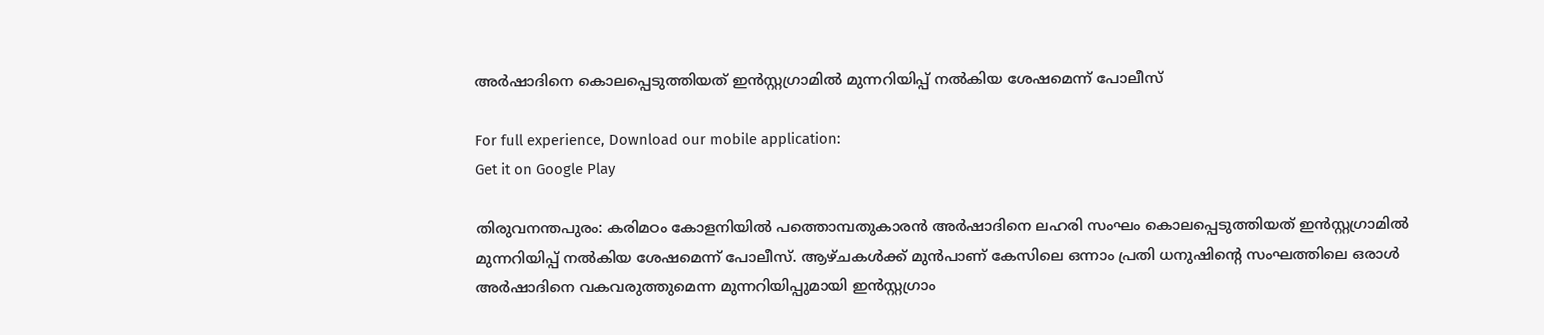അര്‍ഷാദിനെ കൊലപ്പെടുത്തിയത് ഇന്‍സ്റ്റഗ്രാമില്‍ മുന്നറിയിപ്പ് നല്‍കിയ ശേഷമെന്ന് പോലീസ്

For full experience, Download our mobile application:
Get it on Google Play

തിരുവനന്തപുരം: കരിമഠം കോളനിയില്‍ പത്തൊമ്പതുകാരൻ അര്‍ഷാദിനെ ലഹരി സംഘം കൊലപ്പെടുത്തിയത് ഇന്‍സ്റ്റഗ്രാമില്‍ മുന്നറിയിപ്പ് നല്‍കിയ ശേഷമെന്ന് പോലീസ്. ആഴ്ചകള്‍ക്ക് മുന്‍പാണ് കേസിലെ ഒന്നാം പ്രതി ധനുഷിന്റെ സംഘത്തിലെ ഒരാള്‍ അര്‍ഷാദിനെ വകവരുത്തുമെന്ന മുന്നറിയിപ്പുമായി ഇന്‍സ്റ്റഗ്രാം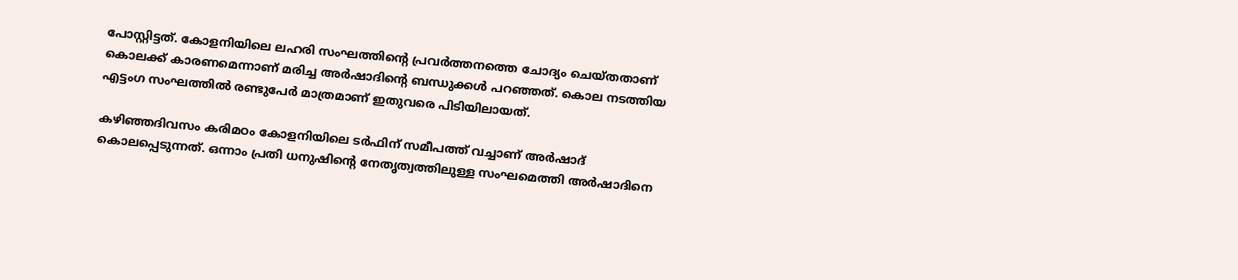പോസ്റ്റിട്ടത്. കോളനിയിലെ ലഹരി സംഘത്തിന്റെ പ്രവര്‍ത്തനത്തെ ചോദ്യം ചെയ്തതാണ് കൊലക്ക് കാരണമെന്നാണ് മരിച്ച അര്‍ഷാദിന്റെ ബന്ധുക്കള്‍ പറഞ്ഞത്. കൊല നടത്തിയ എട്ടംഗ സംഘത്തില്‍ രണ്ടുപേര്‍ മാത്രമാണ് ഇതുവരെ പിടിയിലായത്.

കഴിഞ്ഞദിവസം കരിമഠം കോളനിയിലെ ടര്‍ഫിന് സമീപത്ത് വച്ചാണ് അര്‍ഷാദ് കൊലപ്പെടുന്നത്. ഒന്നാം പ്രതി ധനുഷിന്റെ നേതൃത്വത്തിലുള്ള സംഘമെത്തി അര്‍ഷാദിനെ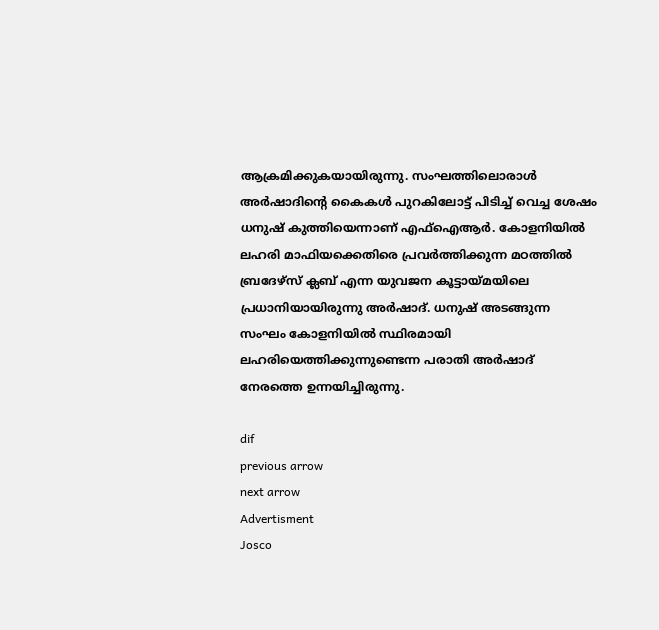ആക്രമിക്കുകയായിരുന്നു. സംഘത്തിലൊരാള്‍ അര്‍ഷാദിന്റെ കൈകള്‍ പുറകിലോട്ട് പിടിച്ച് വെച്ച ശേഷം ധനുഷ് കുത്തിയെന്നാണ് എഫ്‌ഐആര്‍. കോളനിയില്‍ ലഹരി മാഫിയക്കെതിരെ പ്രവര്‍ത്തിക്കുന്ന മഠത്തില്‍ ബ്രദേഴ്‌സ് ക്ലബ് എന്ന യുവജന കൂട്ടായ്മയിലെ പ്രധാനിയായിരുന്നു അര്‍ഷാദ്. ധനുഷ് അടങ്ങുന്ന സംഘം കോളനിയില്‍ സ്ഥിരമായി ലഹരിയെത്തിക്കുന്നുണ്ടെന്ന പരാതി അര്‍ഷാദ് നേരത്തെ ഉന്നയിച്ചിരുന്നു.

dif
previous arrow
next arrow
Advertisment
Josco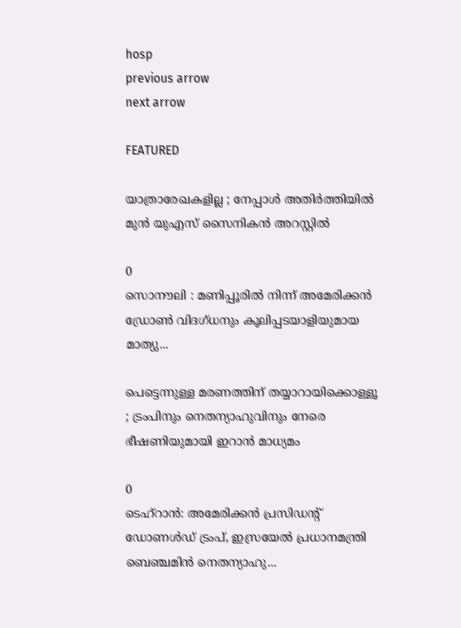hosp
previous arrow
next arrow

FEATURED

യാത്രാരേഖകളില്ല ; നേപ്പാൾ അതിർത്തിയിൽ മുൻ യുഎസ് സൈനികൻ അറസ്റ്റിൽ

0
സൊനൗലി : മണിപ്പൂരിൽ നിന്ന് അമേരിക്കൻ ഡ്രോൺ വിദഗ്ധനും കൂലിപ്പടയാളിയുമായ മാത്യു...

പെട്ടെന്നുള്ള മരണത്തിന് തയ്യാറായിക്കൊള്ളൂ ; ട്രംപിനും നെതന്യാഹുവിനും നേരെ ഭീഷണിയുമായി ഇറാൻ മാധ്യമം

0
ടെഹ്റാൻ: അമേരിക്കൻ പ്രസിഡന്റ് ഡോണൾഡ് ട്രംപ്, ഇസ്രയേൽ പ്രധാനമന്ത്രി ബെഞ്ചമിൻ നെതന്യാഹു...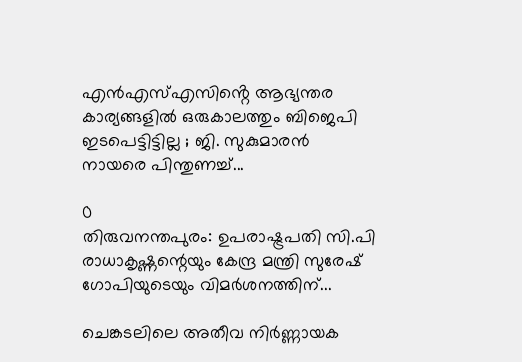എന്‍എസ്എസിൻ്റെ ആഭ്യന്തര കാര്യങ്ങളില്‍ ഒരുകാലത്തും ബിജെപി ഇടപെട്ടിട്ടില്ല ; ജി. സുകുമാരന്‍ നായരെ പിന്തുണച്ച്...

0
തിരുവനന്തപുരം: ഉപരാഷ്ട്രപതി സി.പി രാധാകൃഷ്ണന്റെയും കേന്ദ്ര മന്ത്രി സുരേഷ് ഗോപിയുടെയും വിമര്‍ശനത്തിന്...

ചെങ്കടലിലെ അതീവ നിർണ്ണായക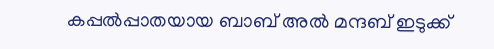കപ്പൽപ്പാതയായ ബാബ് അൽ മന്ദബ് ഇടുക്ക്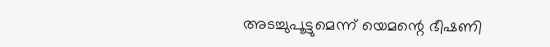അടച്ചുപൂട്ടുമെന്ന് യെമന്റെ ഭീഷണി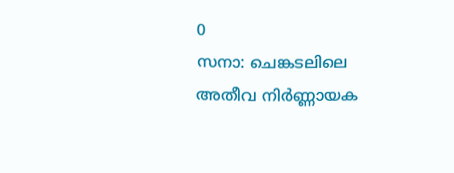0
സനാ: ചെങ്കടലിലെ അതീവ നിർണ്ണായക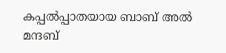കപ്പൽപ്പാതയായ ബാബ് അൽ മന്ദബ്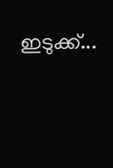ഇടുക്ക്...